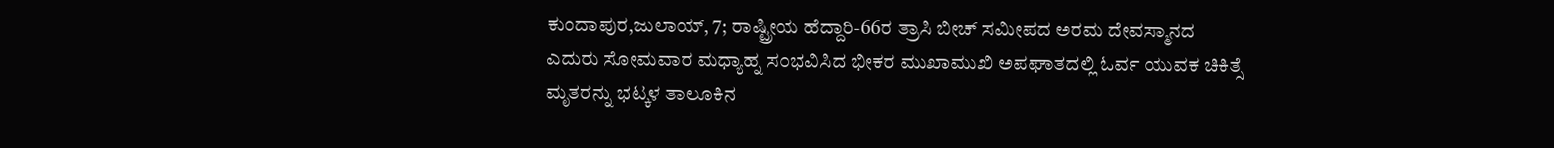ಕುಂದಾಪುರ,ಜುಲಾಯ್, 7; ರಾಷ್ಟ್ರೀಯ ಹೆದ್ದಾರಿ-66ರ ತ್ರಾಸಿ ಬೀಚ್ ಸಮೀಪದ ಅರಮ ದೇವಸ್ಮಾನದ ಎದುರು ಸೋಮವಾರ ಮಧ್ಯಾಹ್ನ ಸ೦ಭವಿಸಿದ ಭೀಕರ ಮುಖಾಮುಖಿ ಅಪಘಾತದಲ್ಲಿ ಓರ್ವ ಯುವಕ ಚಿಕಿತ್ಸೆ ಮೃತರನ್ನು ಭಟ್ಕಳ ತಾಲೂಕಿನ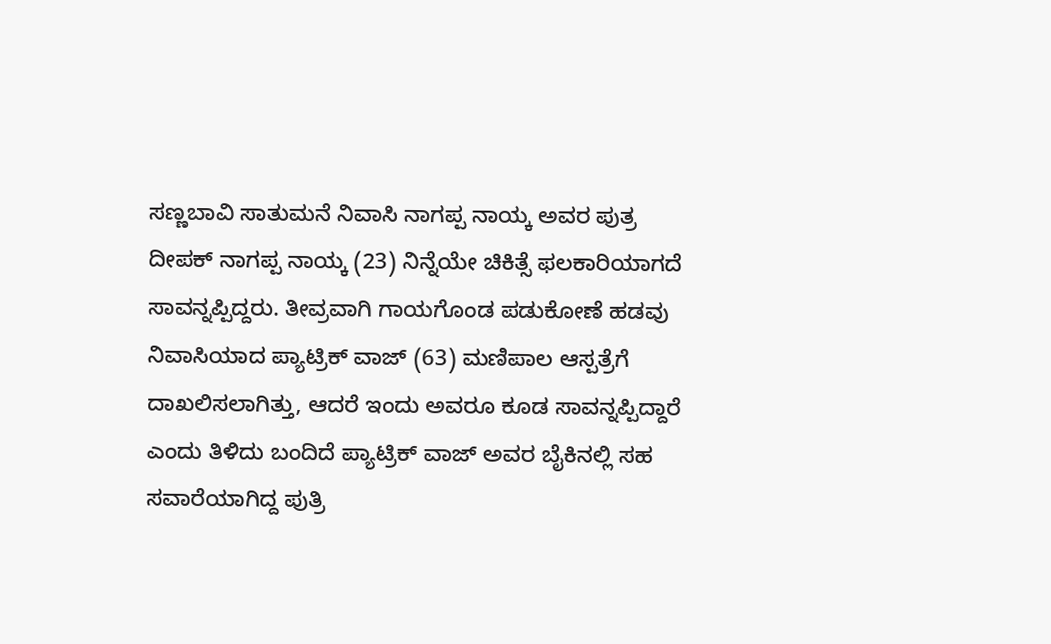ಸಣ್ಣಬಾವಿ ಸಾತುಮನೆ ನಿವಾಸಿ ನಾಗಪ್ಪ ನಾಯ್ಕ ಅವರ ಪುತ್ರ ದೀಪಕ್ ನಾಗಪ್ಪ ನಾಯ್ಕ (23) ನಿನ್ನೆಯೇ ಚಿಕಿತ್ಸೆ ಫಲಕಾರಿಯಾಗದೆ ಸಾವನ್ನಪ್ಪಿದ್ದರು. ತೀವ್ರವಾಗಿ ಗಾಯಗೊಂಡ ಪಡುಕೋಣೆ ಹಡವು ನಿವಾಸಿಯಾದ ಪ್ಯಾಟ್ರಿಕ್ ವಾಜ್ (63) ಮಣಿಪಾಲ ಆಸ್ಪತ್ರೆಗೆ ದಾಖಲಿಸಲಾಗಿತ್ತು, ಆದರೆ ಇಂದು ಅವರೂ ಕೂಡ ಸಾವನ್ನಪ್ಪಿದ್ದಾರೆ ಎಂದು ತಿಳಿದು ಬಂದಿದೆ ಪ್ಯಾಟ್ರಿಕ್ ವಾಜ್ ಅವರ ಬೈಕಿನಲ್ಲಿ ಸಹ ಸವಾರೆಯಾಗಿದ್ದ ಪುತ್ರಿ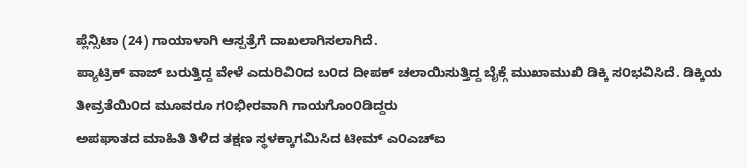ಪ್ಲೆನ್ಸಿಟಾ (24) ಗಾಯಾಳಾಗಿ ಆಸ್ಪತ್ರೆಗೆ ದಾಖಲಾಗಿಸಲಾಗಿದೆ.
ಪ್ಯಾಟ್ರಿಕ್ ವಾಜ್ ಬರುತ್ತಿದ್ದ ವೇಳೆ ಎದುರಿವಿ೦ದ ಬ೦ದ ದೀಪಕ್ ಚಲಾಯಿಸುತ್ತಿದ್ದ ಬೈಕ್ಗೆ ಮುಖಾಮುಖಿ ಡಿಕ್ಕಿ ಸ೦ಭವಿಸಿದೆ. ಡಿಕ್ಕಿಯ ತೀವ್ರತೆಯಿ೦ದ ಮೂವರೂ ಗ೦ಭೀರವಾಗಿ ಗಾಯಗೊಂ೦ಡಿದ್ದರು
ಅಪಘಾತದ ಮಾಹಿತಿ ತಿಳಿದ ತಕ್ಷಣ ಸ್ಥಳಕ್ಕಾಗಮಿಸಿದ ಟೀಮ್ ಎ೦ಎಚ್ಐ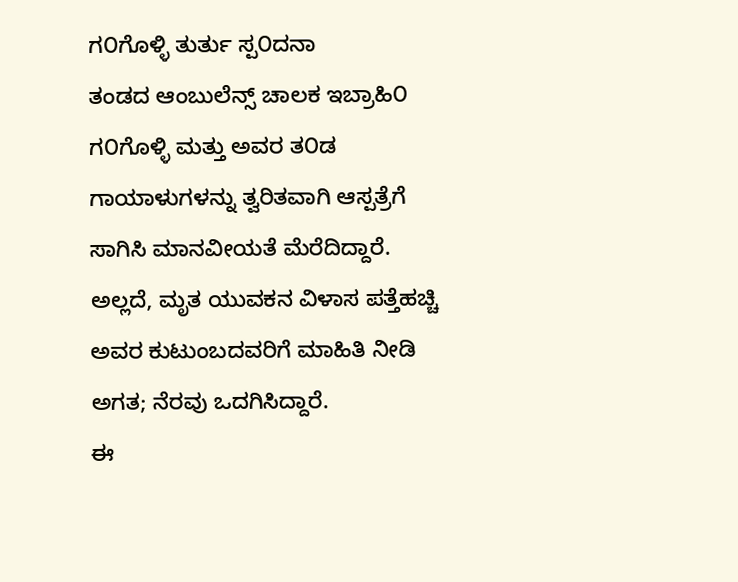ಗ೦ಗೊಳ್ಳಿ ತುರ್ತು ಸ್ಪ೦ದನಾ
ತಂಡದ ಆಂಬುಲೆನ್ಸ್ ಚಾಲಕ ಇಬ್ರಾಹಿ೦ ಗ೦ಗೊಳ್ಳಿ ಮತ್ತು ಅವರ ತ೦ಡ ಗಾಯಾಳುಗಳನ್ನು ತ್ವರಿತವಾಗಿ ಆಸ್ಪತ್ರೆಗೆ ಸಾಗಿಸಿ ಮಾನವೀಯತೆ ಮೆರೆದಿದ್ದಾರೆ. ಅಲ್ಲದೆ, ಮೃತ ಯುವಕನ ವಿಳಾಸ ಪತ್ತೆಹಚ್ಚಿ ಅವರ ಕುಟುಂಬದವರಿಗೆ ಮಾಹಿತಿ ನೀಡಿ ಅಗತ; ನೆರವು ಒದಗಿಸಿದ್ದಾರೆ.
ಈ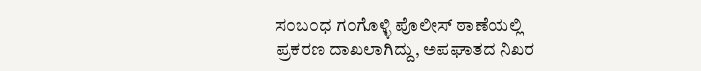ಸ೦ಬ೦ಧ ಗ೦ಗೊಳ್ಳಿ ಪೊಲೀಸ್ ಠಾಣೆಯಲ್ಲಿ ಪ್ರಕರಣ ದಾಖಲಾಗಿದ್ದು, ಅಪಘಾತದ ನಿಖರ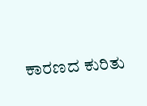ಕಾರಣದ ಕುರಿತು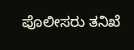ಪೊಲೀಸರು ತನಿಖೆ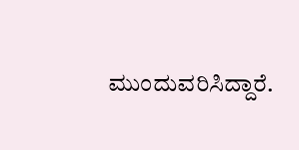ಮುಂದುವರಿಸಿದ್ದಾರೆ.